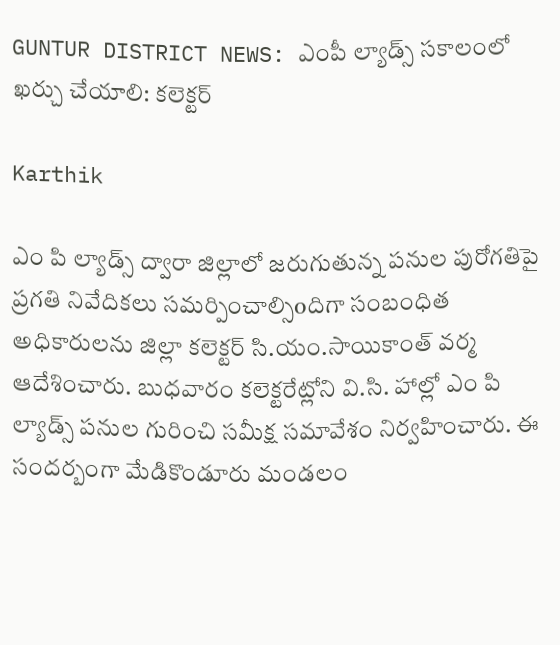GUNTUR DISTRICT NEWS: ఎంపీ ల్యాడ్స్ సకాలంలో ఖర్చు చేయాలి: కలెక్టర్

Karthik

ఎం పి ల్యాడ్స్ ద్వారా జిల్లాలో జరుగుతున్న పనుల పురోగతిపై ప్రగతి నివేదికలు సమర్పించాల్సిoదిగా సంబంధిత అధికారులను జిల్లా కలెక్టర్ సి.యం.సాయికాంత్ వర్మ ఆదేశించారు. బుధవారం కలెక్టరేట్లోని వి.సి. హాల్లో ఎం పి ల్యాడ్స్ పనుల గురించి సమీక్ష సమావేశం నిర్వహించారు. ఈ సందర్బంగా మేడికొండూరు మండలం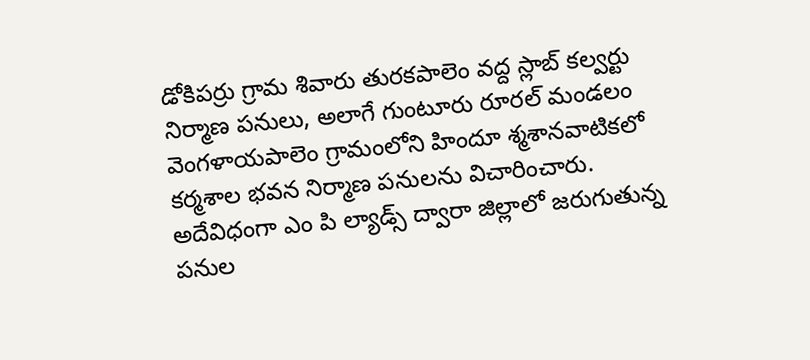డోకిపర్రు గ్రామ శివారు తురకపాలెం వద్ద స్లాబ్ కల్వర్టు నిర్మాణ పనులు, అలాగే గుంటూరు రూరల్ మండలం వెంగళాయపాలెం గ్రామంలోని హిందూ శ్మశానవాటికలో కర్మశాల భవన నిర్మాణ పనులను విచారించారు. అదేవిధంగా ఎం పి ల్యాడ్స్ ద్వారా జిల్లాలో జరుగుతున్న పనుల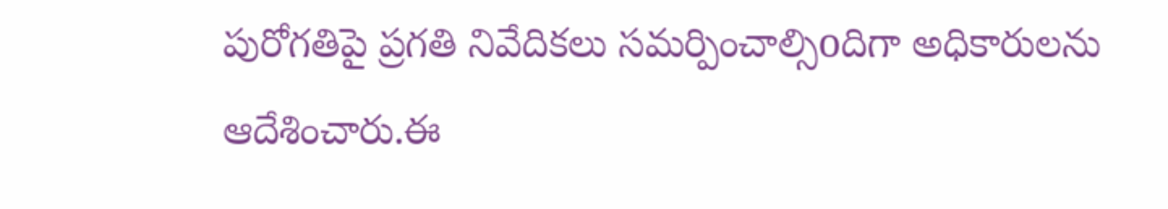పురోగతిపై ప్రగతి నివేదికలు సమర్పించాల్సిoదిగా అధికారులను ఆదేశించారు.ఈ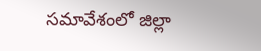సమావేశంలో జిల్లా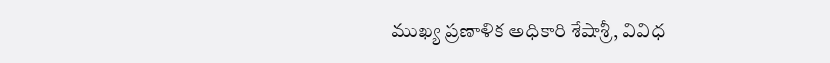ముఖ్య ప్రణాళిక అధికారి శేషాశ్రీ, వివిధ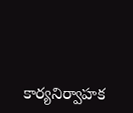కార్యనిర్వాహక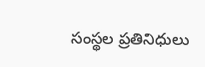సంస్థల ప్రతినిధులు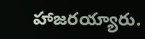హాజరయ్యారు.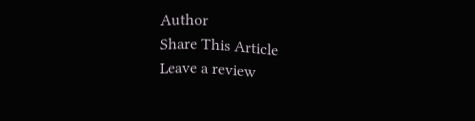Author
Share This Article
Leave a review